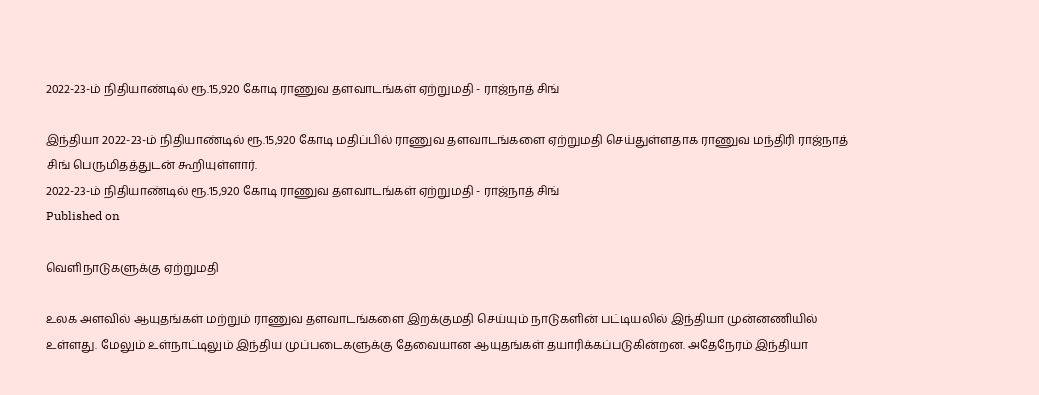2022-23-ம் நிதியாண்டில் ரூ.15,920 கோடி ராணுவ தளவாடங்கள் ஏற்றுமதி - ராஜ்நாத் சிங்

இந்தியா 2022-23-ம் நிதியாண்டில் ரூ.15,920 கோடி மதிப்பில் ராணுவ தளவாடங்களை ஏற்றுமதி செய்துள்ளதாக ராணுவ மந்திரி ராஜ்நாத் சிங் பெருமிதத்துடன் கூறியுள்ளார்.
2022-23-ம் நிதியாண்டில் ரூ.15,920 கோடி ராணுவ தளவாடங்கள் ஏற்றுமதி - ராஜ்நாத் சிங்
Published on

வெளிநாடுகளுக்கு ஏற்றுமதி

உலக அளவில் ஆயுதங்கள் மற்றும் ராணுவ தளவாடங்களை இறக்குமதி செய்யும் நாடுகளின் பட்டியலில் இந்தியா முன்னணியில் உள்ளது. மேலும் உள்நாட்டிலும் இந்திய முப்படைகளுக்கு தேவையான ஆயுதங்கள் தயாரிக்கப்படுகின்றன. அதேநேரம் இந்தியா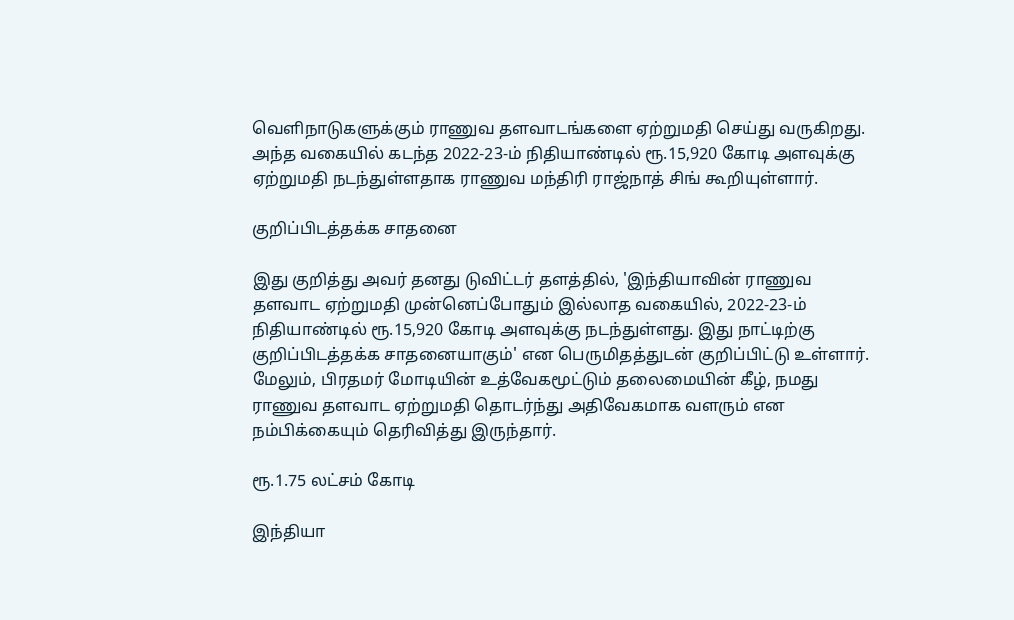வெளிநாடுகளுக்கும் ராணுவ தளவாடங்களை ஏற்றுமதி செய்து வருகிறது. அந்த வகையில் கடந்த 2022-23-ம் நிதியாண்டில் ரூ.15,920 கோடி அளவுக்கு ஏற்றுமதி நடந்துள்ளதாக ராணுவ மந்திரி ராஜ்நாத் சிங் கூறியுள்ளார்.

குறிப்பிடத்தக்க சாதனை

இது குறித்து அவர் தனது டுவிட்டர் தளத்தில், 'இந்தியாவின் ராணுவ தளவாட ஏற்றுமதி முன்னெப்போதும் இல்லாத வகையில், 2022-23-ம் நிதியாண்டில் ரூ.15,920 கோடி அளவுக்கு நடந்துள்ளது. இது நாட்டிற்கு குறிப்பிடத்தக்க சாதனையாகும்' என பெருமிதத்துடன் குறிப்பிட்டு உள்ளார். மேலும், பிரதமர் மோடியின் உத்வேகமூட்டும் தலைமையின் கீழ், நமது ராணுவ தளவாட ஏற்றுமதி தொடர்ந்து அதிவேகமாக வளரும் என நம்பிக்கையும் தெரிவித்து இருந்தார்.

ரூ.1.75 லட்சம் கோடி

இந்தியா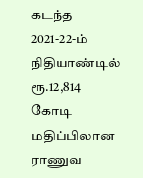கடந்த 2021-22-ம் நிதியாண்டில் ரூ.12,814 கோடி மதிப்பிலான ராணுவ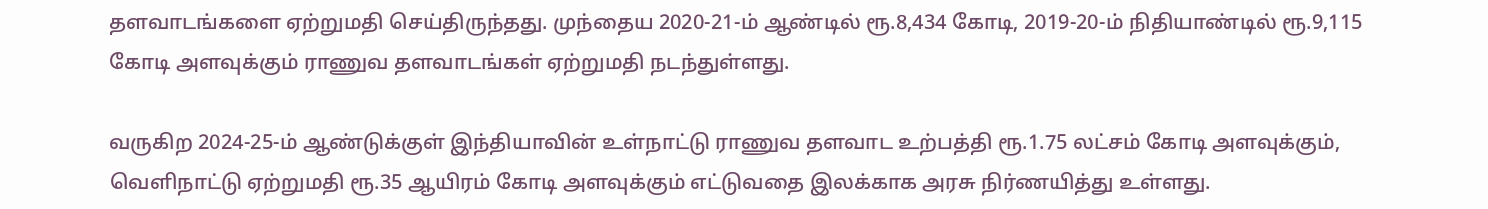தளவாடங்களை ஏற்றுமதி செய்திருந்தது. முந்தைய 2020-21-ம் ஆண்டில் ரூ.8,434 கோடி, 2019-20-ம் நிதியாண்டில் ரூ.9,115 கோடி அளவுக்கும் ராணுவ தளவாடங்கள் ஏற்றுமதி நடந்துள்ளது.

வருகிற 2024-25-ம் ஆண்டுக்குள் இந்தியாவின் உள்நாட்டு ராணுவ தளவாட உற்பத்தி ரூ.1.75 லட்சம் கோடி அளவுக்கும், வெளிநாட்டு ஏற்றுமதி ரூ.35 ஆயிரம் கோடி அளவுக்கும் எட்டுவதை இலக்காக அரசு நிர்ணயித்து உள்ளது.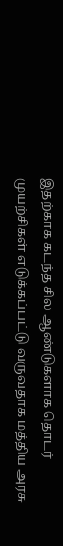இதற்காக கடந்த சில ஆண்டுகளாக தொடர் முயற்சிகள் எடுக்கப்பட்டு வருவதாக மத்திய அரசு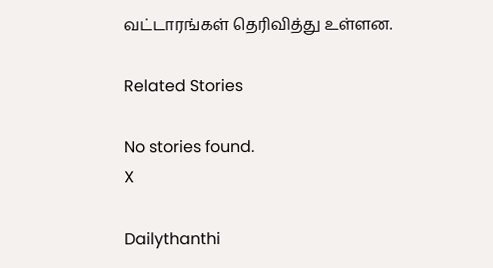வட்டாரங்கள் தெரிவித்து உள்ளன.

Related Stories

No stories found.
X

Dailythanthi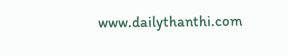www.dailythanthi.com